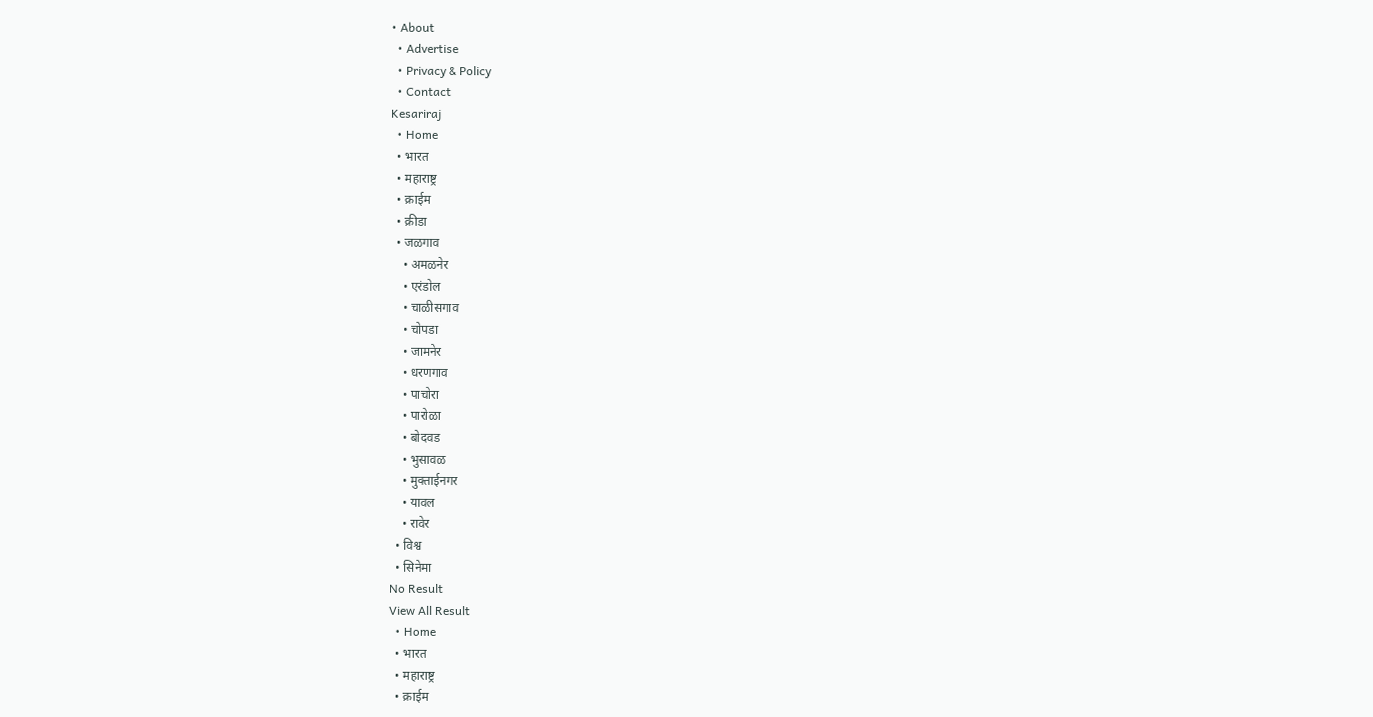• About
  • Advertise
  • Privacy & Policy
  • Contact
Kesariraj
  • Home
  • भारत
  • महाराष्ट्र
  • क्राईम
  • क्रीडा
  • जळगाव
    • अमळनेर
    • एरंडोल
    • चाळीसगाव
    • चोपडा
    • जामनेर
    • धरणगाव
    • पाचोरा
    • पारोळा
    • बोदवड
    • भुसावळ
    • मुक्ताईनगर
    • यावल
    • रावेर
  • विश्व
  • सिनेमा
No Result
View All Result
  • Home
  • भारत
  • महाराष्ट्र
  • क्राईम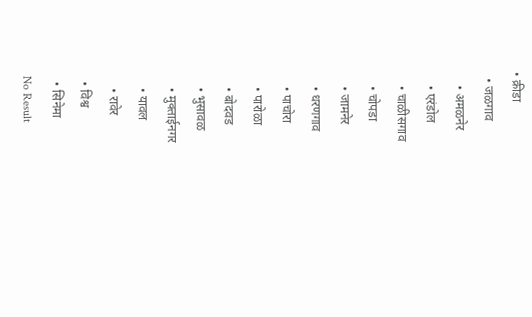• क्रीडा
  • जळगाव
    • अमळनेर
    • एरंडोल
    • चाळीसगाव
    • चोपडा
    • जामनेर
    • धरणगाव
    • पाचोरा
    • पारोळा
    • बोदवड
    • भुसावळ
    • मुक्ताईनगर
    • यावल
    • रावेर
  • विश्व
  • सिनेमा
No Result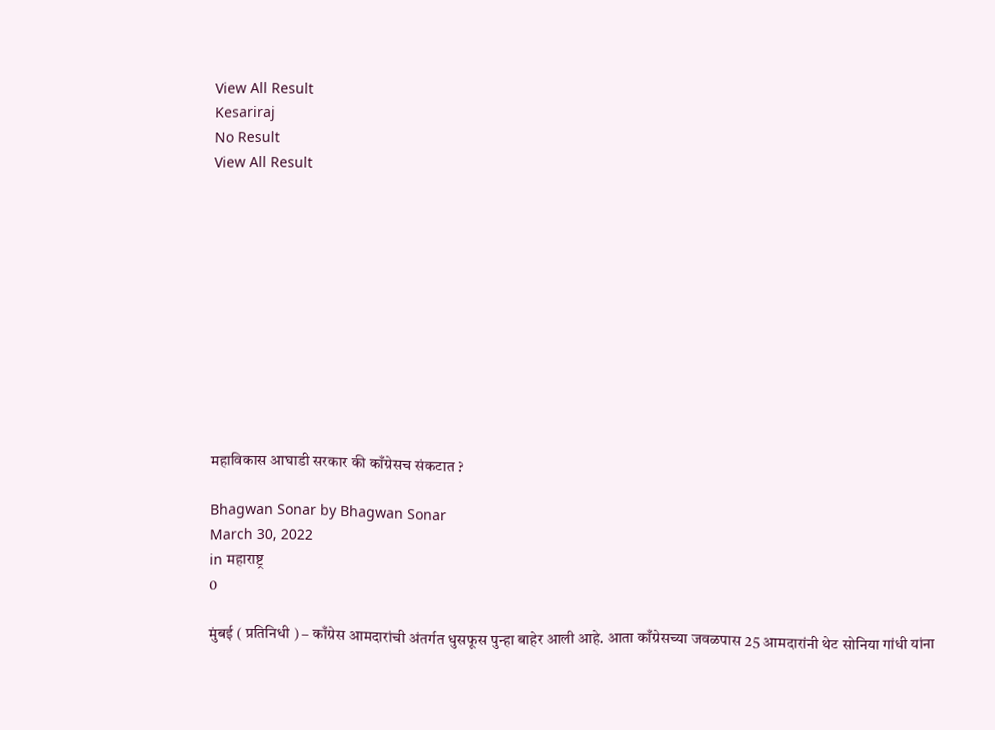View All Result
Kesariraj
No Result
View All Result











महाविकास आघाडी सरकार की काँग्रेसच संकटात ?

Bhagwan Sonar by Bhagwan Sonar
March 30, 2022
in महाराष्ट्र
0

मुंबई ( प्रतिनिधी ) – काँग्रेस आमदारांची अंतर्गत धुसफूस पुन्हा बाहेर आली आहे. आता काँग्रेसच्या जवळपास 25 आमदारांनी थेट सोनिया गांधी यांना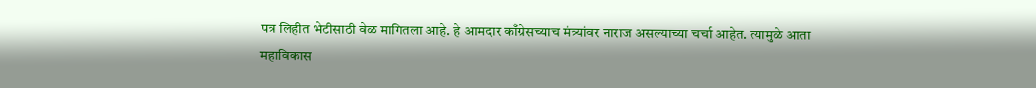पत्र लिहीत भेटीसाठी वेळ मागितला आहे. हे आमदार काँग्रेसच्याच मंत्र्यांवर नाराज असल्याच्या चर्चा आहेत. त्यामुळे आता महाविकास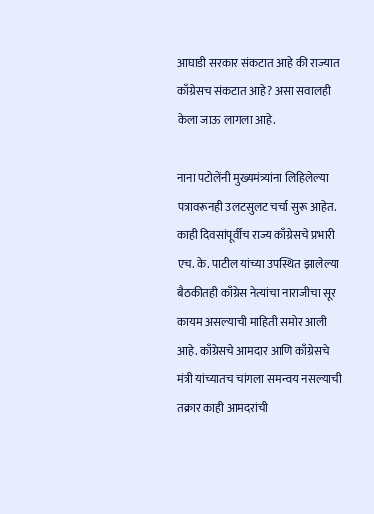आघाडी सरकार संकटात आहे की राज्यात काँग्रेसच संकटात आहे? असा सवालही केला जाऊ लागला आहे.

नाना पटोलेंनी मुख्यमंत्र्यांना लिहिलेल्या पत्रावरूनही उलटसुलट चर्चा सुरू आहेत. काही दिवसांपूर्वीच राज्य काँग्रेसचे प्रभारी एच. के. पाटील यांच्या उपस्थित झालेल्या बैठकीतही काँग्रेस नेत्यांचा नाराजीचा सूर कायम असल्याची माहिती समोर आली आहे. काँग्रेसचे आमदार आणि काँग्रेसचे मंत्री यांच्यातच चांगला समन्वय नसल्याची तक्रार काही आमदरांची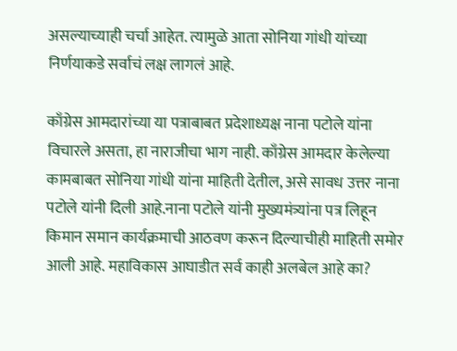असल्याच्याही चर्चा आहेत. त्यामुळे आता सोनिया गांधी यांच्या निर्णयाकडे सर्वाचं लक्ष लागलं आहे.

काँग्रेस आमदारांच्या या पत्राबाबत प्रदेशाध्यक्ष नाना पटोले यांना विचारले असता, हा नाराजीचा भाग नाही. काँग्रेस आमदार केलेल्या कामबाबत सोनिया गांधी यांना माहिती देतील, असे सावध उत्तर नाना पटोले यांनी दिली आहे.नाना पटोले यांनी मुख्यमंत्र्यांना पत्र लिहून किमान समान कार्यक्रमाची आठवण करून दिल्याचीही माहिती समोर आली आहे. महाविकास आघाडीत सर्व काही अलबेल आहे का?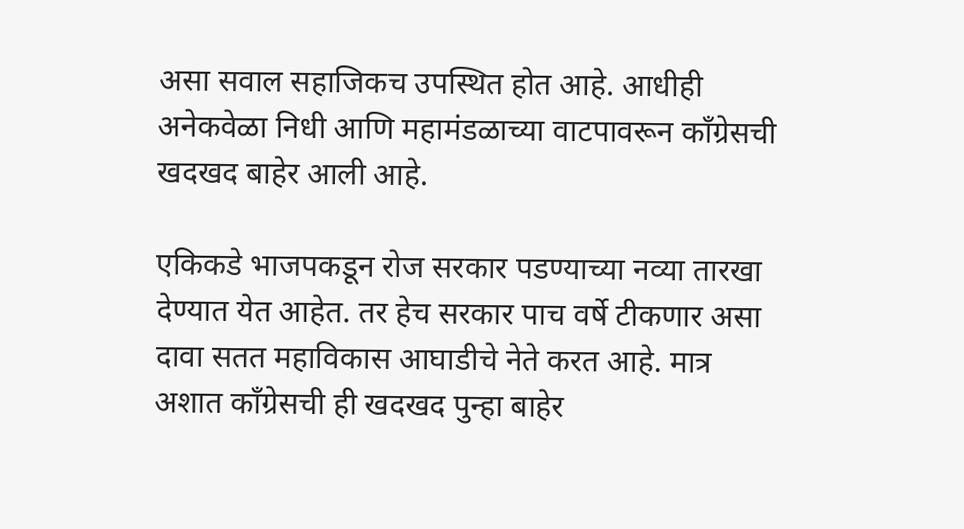असा सवाल सहाजिकच उपस्थित होत आहे. आधीही अनेकवेळा निधी आणि महामंडळाच्या वाटपावरून काँग्रेसची खदखद बाहेर आली आहे.

एकिकडे भाजपकडून रोज सरकार पडण्याच्या नव्या तारखा देण्यात येत आहेत. तर हेच सरकार पाच वर्षे टीकणार असा दावा सतत महाविकास आघाडीचे नेते करत आहे. मात्र अशात काँग्रेसची ही खदखद पुन्हा बाहेर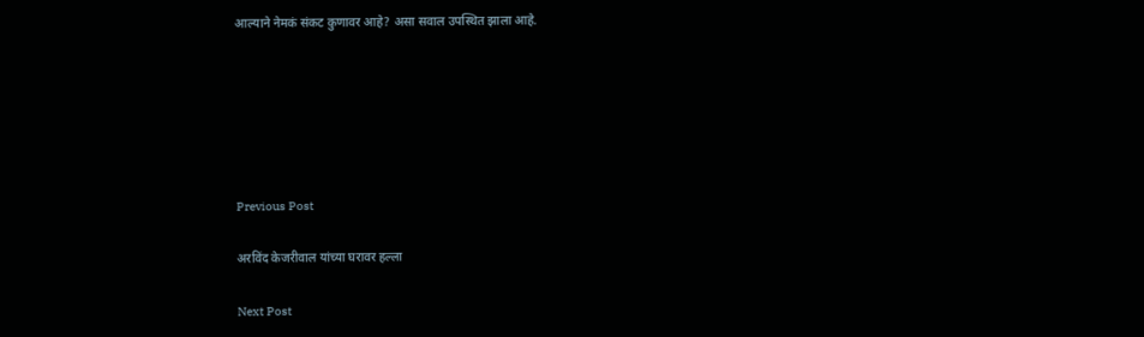आल्याने नेमकं संकट कुणावर आहे? असा सवाल उपस्थित झाला आहे.






Previous Post

अरविंद केजरीवाल यांच्या घरावर हल्ला

Next Post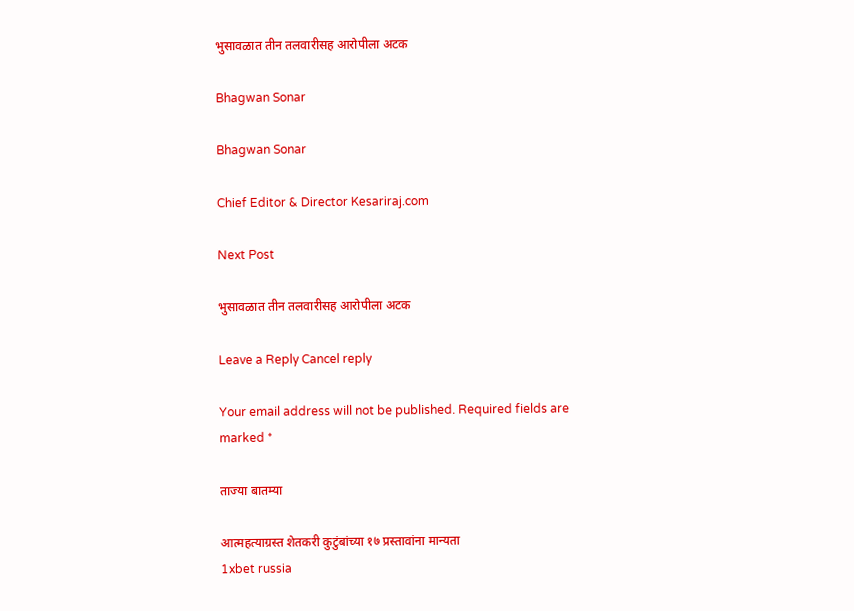भुसावळात तीन तलवारीसह आरोपीला अटक

Bhagwan Sonar

Bhagwan Sonar

Chief Editor & Director Kesariraj.com

Next Post

भुसावळात तीन तलवारीसह आरोपीला अटक

Leave a Reply Cancel reply

Your email address will not be published. Required fields are marked *

ताज्या बातम्या

आत्महत्याग्रस्त शेतकरी कुटुंबांच्या १७ प्रस्तावांना मान्यता
1xbet russia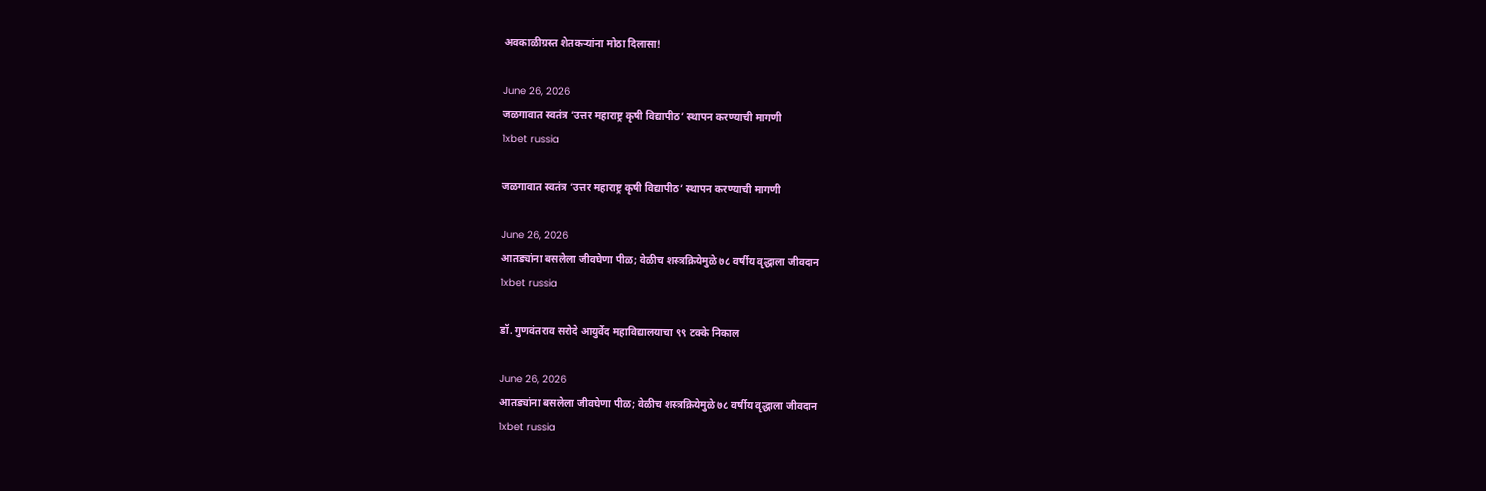अवकाळीग्रस्त शेतकऱ्यांना मोठा दिलासा!

June 26, 2026
जळगावात स्वतंत्र ‘उत्तर महाराष्ट्र कृषी विद्यापीठ’ स्थापन करण्याची मागणी
1xbet russia

जळगावात स्वतंत्र ‘उत्तर महाराष्ट्र कृषी विद्यापीठ’ स्थापन करण्याची मागणी

June 26, 2026
आतड्यांना बसलेला जीवघेणा पीळ; वेळीच शस्त्रक्रियेमुळे ७८ वर्षीय वृद्धाला जीवदान
1xbet russia

डॉ. गुणवंतराव सरोदे आयुर्वेद महाविद्यालयाचा ९९ टक्के निकाल

June 26, 2026
आतड्यांना बसलेला जीवघेणा पीळ; वेळीच शस्त्रक्रियेमुळे ७८ वर्षीय वृद्धाला जीवदान
1xbet russia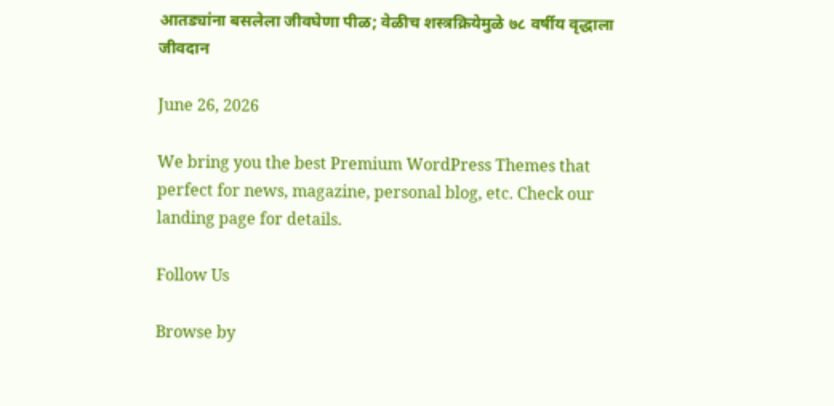आतड्यांना बसलेला जीवघेणा पीळ; वेळीच शस्त्रक्रियेमुळे ७८ वर्षीय वृद्धाला जीवदान

June 26, 2026

We bring you the best Premium WordPress Themes that perfect for news, magazine, personal blog, etc. Check our landing page for details.

Follow Us

Browse by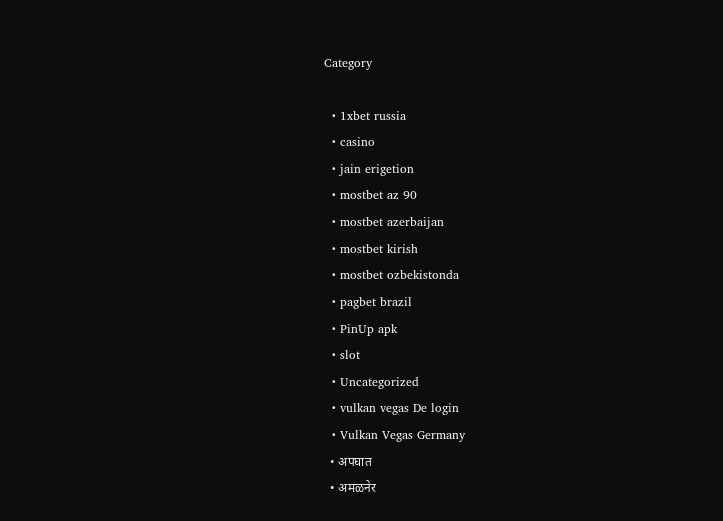Category

  • 1xbet russia
  • casino
  • jain erigetion
  • mostbet az 90
  • mostbet azerbaijan
  • mostbet kirish
  • mostbet ozbekistonda
  • pagbet brazil
  • PinUp apk
  • slot
  • Uncategorized
  • vulkan vegas De login
  • Vulkan Vegas Germany
  • अपघात
  • अमळनेर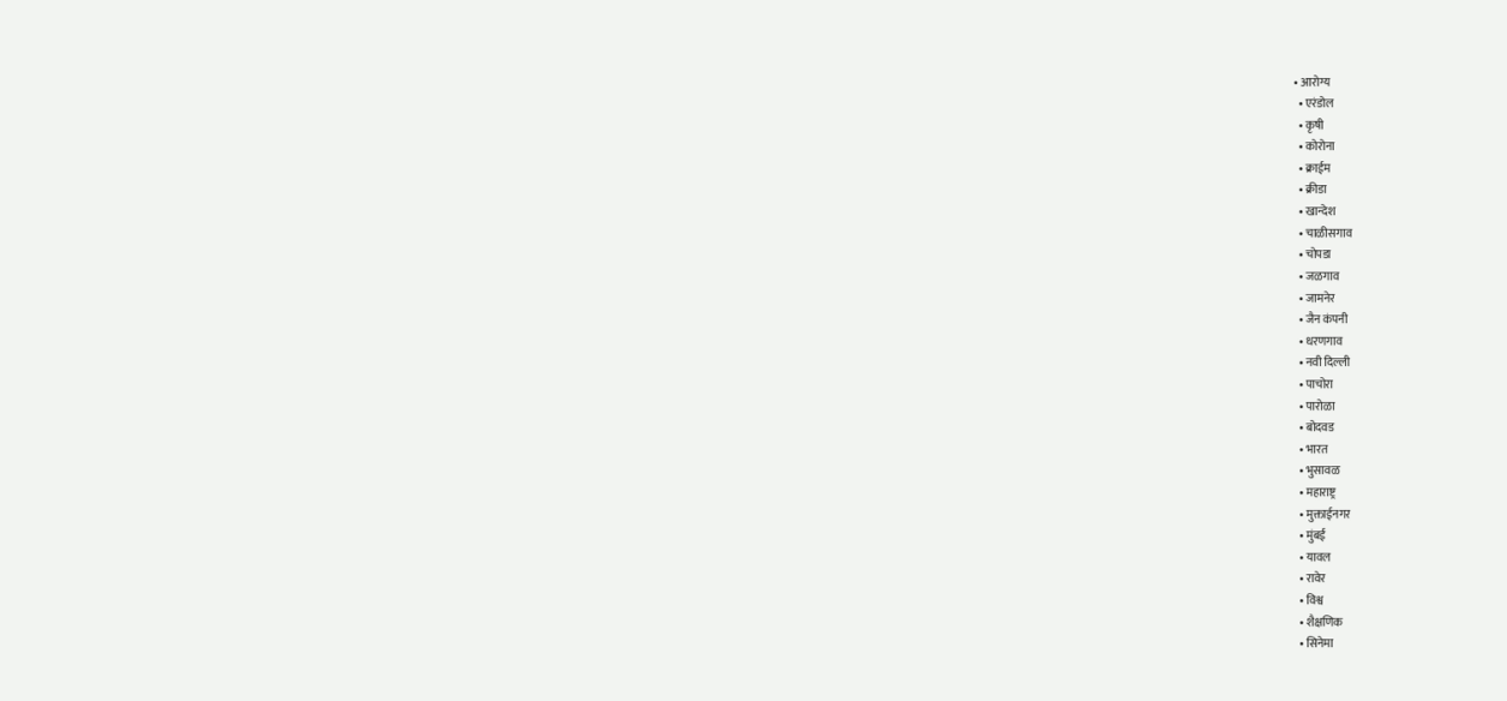• आरोग्य
  • एरंडोल
  • कृषी
  • कोरोना
  • क्राईम
  • क्रीडा
  • खान्देश
  • चाळीसगाव
  • चोपडा
  • जळगाव
  • जामनेर
  • जैन कंपनी
  • धरणगाव
  • नवी दिल्ली
  • पाचोरा
  • पारोळा
  • बोदवड
  • भारत
  • भुसावळ
  • महाराष्ट्र
  • मुक्ताईनगर
  • मुंबई
  • यावल
  • रावेर
  • विश्व
  • शैक्षणिक
  • सिनेमा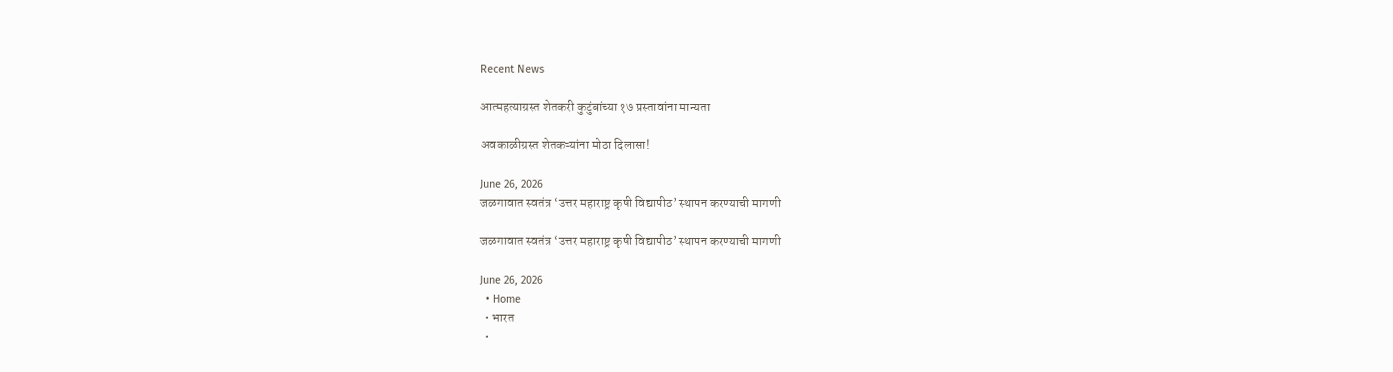Recent News

आत्महत्याग्रस्त शेतकरी कुटुंबांच्या १७ प्रस्तावांना मान्यता

अवकाळीग्रस्त शेतकऱ्यांना मोठा दिलासा!

June 26, 2026
जळगावात स्वतंत्र ‘उत्तर महाराष्ट्र कृषी विद्यापीठ’ स्थापन करण्याची मागणी

जळगावात स्वतंत्र ‘उत्तर महाराष्ट्र कृषी विद्यापीठ’ स्थापन करण्याची मागणी

June 26, 2026
  • Home
  • भारत
  •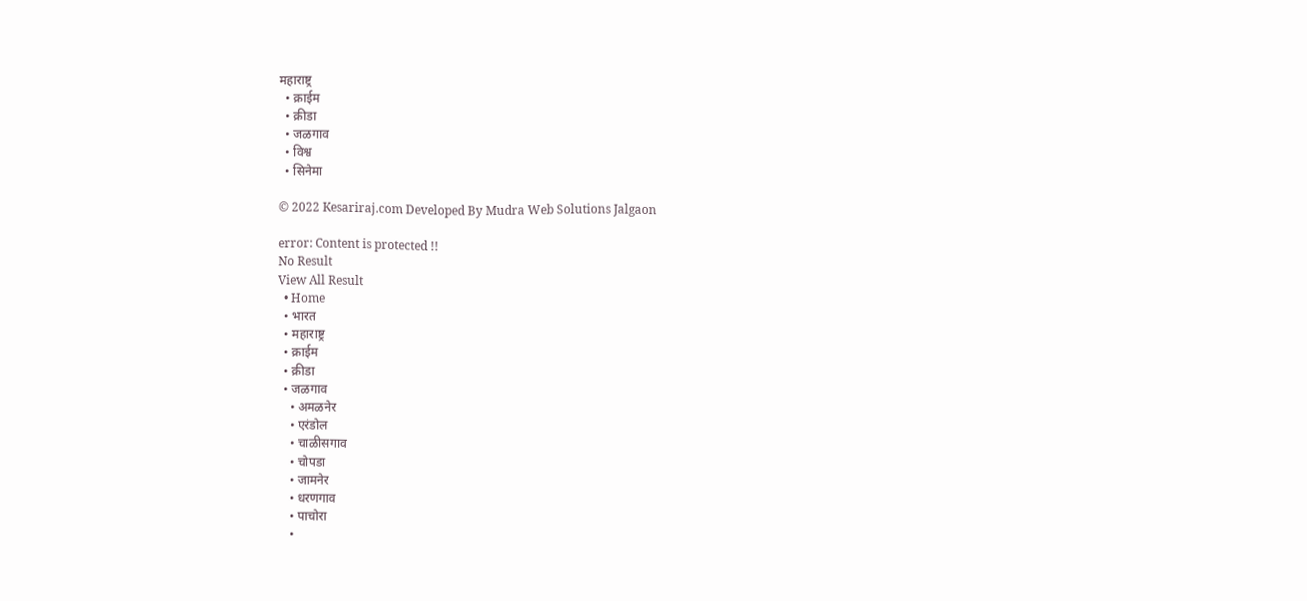महाराष्ट्र
  • क्राईम
  • क्रीडा
  • जळगाव
  • विश्व
  • सिनेमा

© 2022 Kesariraj.com Developed By Mudra Web Solutions Jalgaon

error: Content is protected !!
No Result
View All Result
  • Home
  • भारत
  • महाराष्ट्र
  • क्राईम
  • क्रीडा
  • जळगाव
    • अमळनेर
    • एरंडोल
    • चाळीसगाव
    • चोपडा
    • जामनेर
    • धरणगाव
    • पाचोरा
    •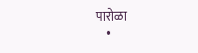पारोळा
    •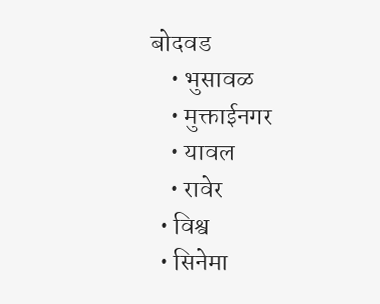बोदवड
    • भुसावळ
    • मुक्ताईनगर
    • यावल
    • रावेर
  • विश्व
  • सिनेमा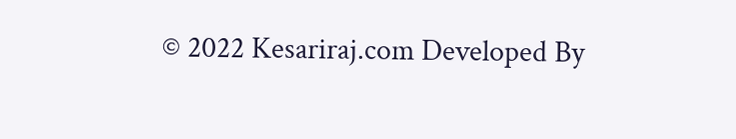© 2022 Kesariraj.com Developed By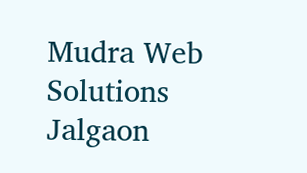Mudra Web Solutions Jalgaon